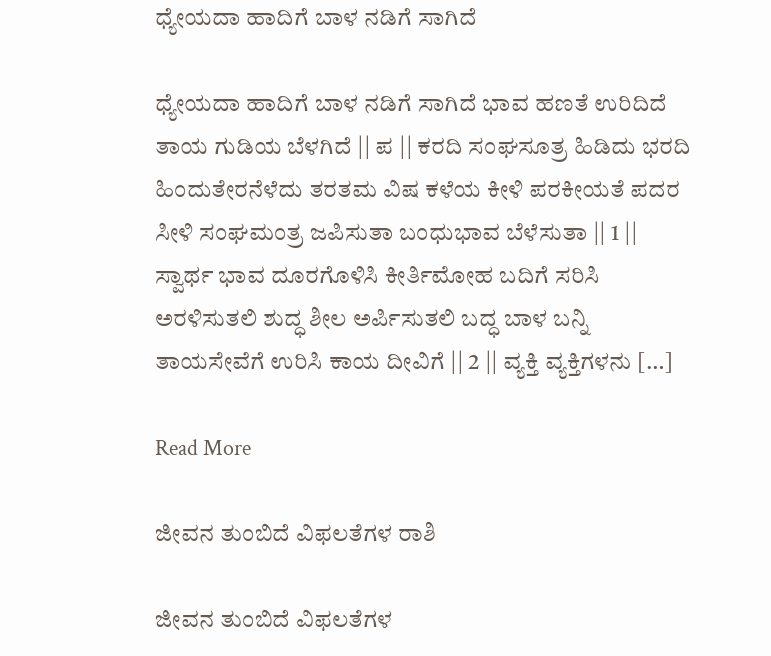ಧ್ಯೇಯದಾ ಹಾದಿಗೆ ಬಾಳ ನಡಿಗೆ ಸಾಗಿದೆ

ಧ್ಯೇಯದಾ ಹಾದಿಗೆ ಬಾಳ ನಡಿಗೆ ಸಾಗಿದೆ ಭಾವ ಹಣತೆ ಉರಿದಿದೆ ತಾಯ ಗುಡಿಯ ಬೆಳಗಿದೆ || ಪ || ಕರದಿ ಸಂಘಸೂತ್ರ ಹಿಡಿದು ಭರದಿ ಹಿಂದುತೇರನೆಳೆದು ತರತಮ ವಿಷ ಕಳೆಯ ಕೀಳಿ ಪರಕೀಯತೆ ಪದರ ಸೀಳಿ ಸಂಘಮಂತ್ರ ಜಪಿಸುತಾ ಬಂಧುಭಾವ ಬೆಳೆಸುತಾ || 1 || ಸ್ವಾರ್ಥ ಭಾವ ದೂರಗೊಳಿಸಿ ಕೀರ್ತಿಮೋಹ ಬದಿಗೆ ಸರಿಸಿ ಅರಳಿಸುತಲಿ ಶುದ್ಧ ಶೀಲ ಅರ್ಪಿಸುತಲಿ ಬದ್ಧ ಬಾಳ ಬನ್ನಿ ತಾಯಸೇವೆಗೆ ಉರಿಸಿ ಕಾಯ ದೀವಿಗೆ || 2 || ವ್ಯಕ್ತಿ ವ್ಯಕ್ತಿಗಳನು […]

Read More

ಜೀವನ ತುಂಬಿದೆ ವಿಫಲತೆಗಳ ರಾಶಿ

ಜೀವನ ತುಂಬಿದೆ ವಿಫಲತೆಗಳ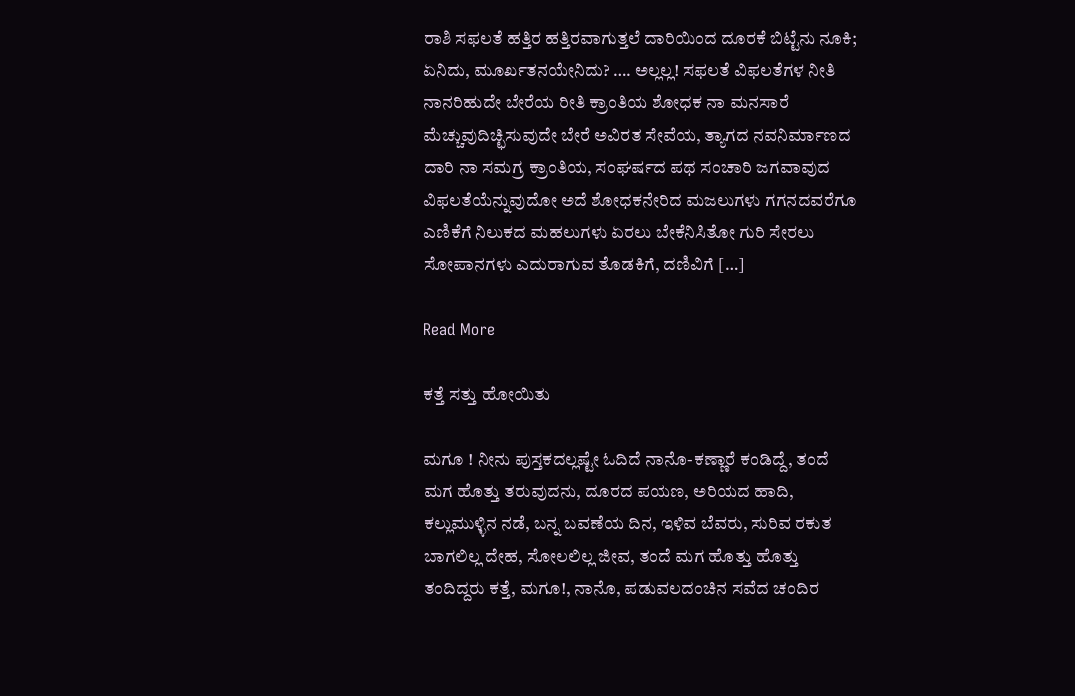ರಾಶಿ ಸಫಲತೆ ಹತ್ತಿರ ಹತ್ತಿರವಾಗುತ್ತಲೆ ದಾರಿಯಿಂದ ದೂರಕೆ ಬಿಟ್ಟೆನು ನೂಕಿ; ಏನಿದು, ಮೂರ್ಖತನಯೇನಿದು? …. ಅಲ್ಲಲ್ಲ! ಸಫಲತೆ ವಿಫಲತೆಗಳ ನೀತಿ ನಾನರಿಹುದೇ ಬೇರೆಯ ರೀತಿ ಕ್ರಾಂತಿಯ ಶೋಧಕ ನಾ ಮನಸಾರೆ ಮೆಚ್ಚುವುದಿಚ್ಛಿಸುವುದೇ ಬೇರೆ ಅವಿರತ ಸೇವೆಯ, ತ್ಯಾಗದ ನವನಿರ್ಮಾಣದ ದಾರಿ ನಾ ಸಮಗ್ರ ಕ್ರಾಂತಿಯ, ಸಂಘರ್ಷದ ಪಥ ಸಂಚಾರಿ ಜಗವಾವುದ ವಿಫಲತೆಯೆನ್ನುವುದೋ ಅದೆ ಶೋಧಕನೇರಿದ ಮಜಲುಗಳು ಗಗನದವರೆಗೂ ಎಣಿಕೆಗೆ ನಿಲುಕದ ಮಹಲುಗಳು ಏರಲು ಬೇಕೆನಿಸಿತೋ ಗುರಿ ಸೇರಲು ಸೋಪಾನಗಳು ಎದುರಾಗುವ ತೊಡಕಿಗೆ, ದಣಿವಿಗೆ […]

Read More

ಕತ್ತೆ ಸತ್ತು ಹೋಯಿತು

ಮಗೂ ! ನೀನು ಪುಸ್ತಕದಲ್ಲಷ್ಟೇ ಓದಿದೆ ನಾನೊ-ಕಣ್ಣಾರೆ ಕಂಡಿದ್ದೆ, ತಂದೆ ಮಗ ಹೊತ್ತು ತರುವುದನು, ದೂರದ ಪಯಣ, ಅರಿಯದ ಹಾದಿ, ಕಲ್ಲುಮುಳ್ಳಿನ ನಡೆ, ಬನ್ನ ಬವಣೆಯ ದಿನ, ಇಳಿವ ಬೆವರು, ಸುರಿವ ರಕುತ ಬಾಗಲಿಲ್ಲ ದೇಹ, ಸೋಲಲಿಲ್ಲ ಜೀವ, ತಂದೆ ಮಗ ಹೊತ್ತು ಹೊತ್ತು ತಂದಿದ್ದರು ಕತ್ತೆ, ಮಗೂ!, ನಾನೊ, ಪಡುವಲದಂಚಿನ ಸವೆದ ಚಂದಿರ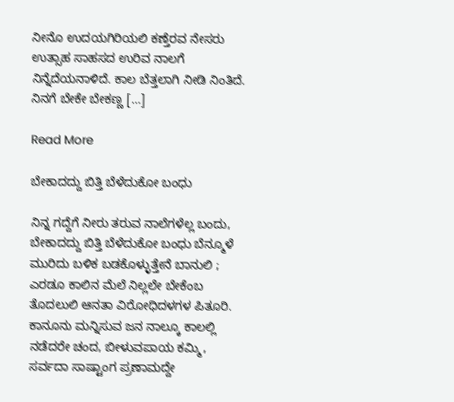ನೀನೊ ಉದಯಗಿರಿಯಲಿ ಕಣ್ತೆರವ ನೇಸರು ಉತ್ಸಾಹ ಸಾಹಸದ ಉರಿವ ನಾಲಗೆ ನಿನ್ನೆದೆಯನಾಳಿದೆ. ಕಾಲ ಬೆತ್ತಲಾಗಿ ನೀಡಿ ನಿಂತಿದೆ. ನಿನಗೆ ಬೇಕೇ ಬೇಕಣ್ಣ […]

Read More

ಬೇಕಾದದ್ದು ಬಿತ್ತಿ ಬೆಳೆದುಕೋ ಬಂಧು

ನಿನ್ನ ಗದ್ದೆಗೆ ನೀರು ತರುವ ನಾಲೆಗಳೆಲ್ಲ ಬಂದು, ಬೇಕಾದದ್ದು ಬಿತ್ತಿ ಬೆಳೆದುಕೋ ಬಂಧು ಬೆನ್ಮೂಳೆ ಮುರಿದು ಬಳಿಕ ಬಡಕೊಳ್ಳುತ್ತೇನೆ ಬಾನುಲಿ ; ಎರಡೂ ಕಾಲಿನ ಮೆಲೆ ನಿಲ್ಲಲೇ ಬೇಕೆಂಬ ತೊದಲುಲಿ ಆನತಾ ವಿರೋಧಿದಳಗಳ ಪಿತೂರಿ. ಕಾನೂನು ಮನ್ನಿಸುವ ಜನ ನಾಲ್ಕೂ ಕಾಲಲ್ಲಿ ನಡೆದರೇ ಚಂದ, ಬೀಳುವಪಾಯ ಕಮ್ಮಿ, ಸರ್ವದಾ ಸಾಷ್ಟಾಂಗ ಪ್ರಣಾಮದ್ದೇ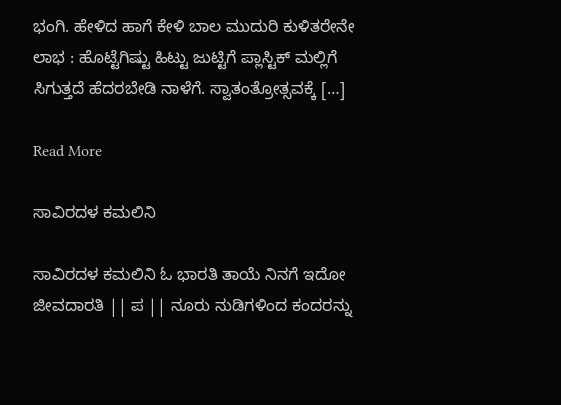ಭಂಗಿ. ಹೇಳಿದ ಹಾಗೆ ಕೇಳಿ ಬಾಲ ಮುದುರಿ ಕುಳಿತರೇನೇ ಲಾಭ : ಹೊಟ್ಟೆಗಿಷ್ಟು ಹಿಟ್ಟು ಜುಟ್ಟಿಗೆ ಪ್ಲಾಸ್ಟಿಕ್ ಮಲ್ಲಿಗೆ ಸಿಗುತ್ತದೆ ಹೆದರಬೇಡಿ ನಾಳೆಗೆ. ಸ್ವಾತಂತ್ರೋತ್ಸವಕ್ಕೆ […]

Read More

ಸಾವಿರದಳ ಕಮಲಿನಿ

ಸಾವಿರದಳ ಕಮಲಿನಿ ಓ ಭಾರತಿ ತಾಯೆ ನಿನಗೆ ಇದೋ ಜೀವದಾರತಿ || ಪ || ನೂರು ನುಡಿಗಳಿಂದ ಕಂದರನ್ನು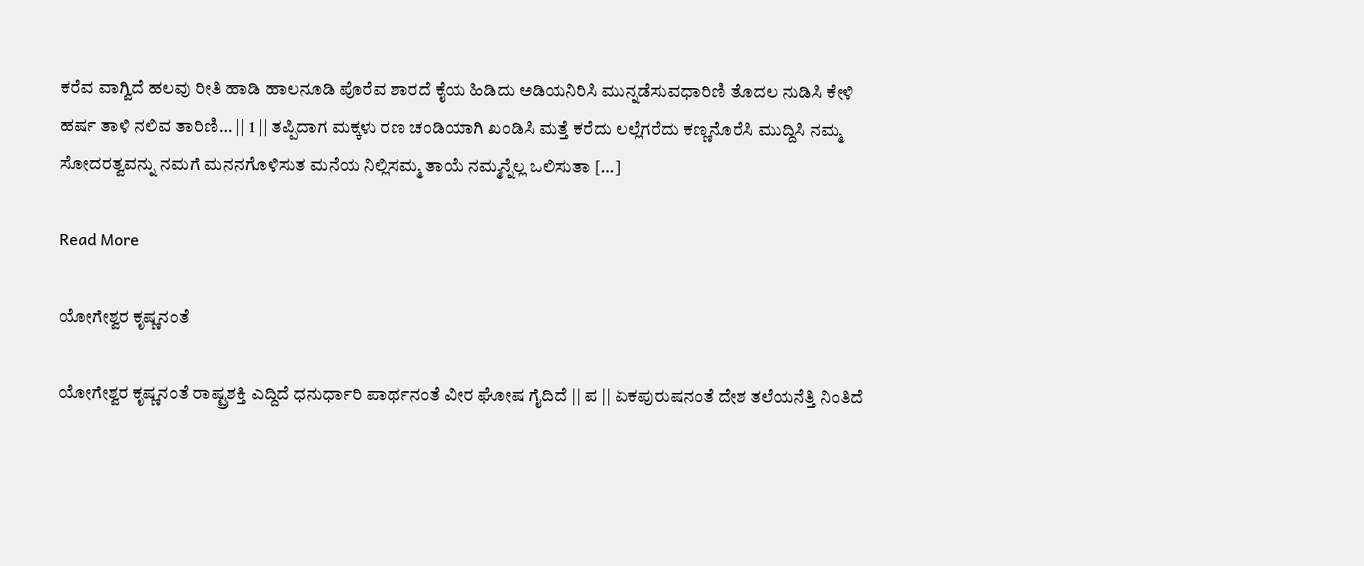ಕರೆವ ವಾಗ್ವಿದೆ ಹಲವು ರೀತಿ ಹಾಡಿ ಹಾಲನೂಡಿ ಪೊರೆವ ಶಾರದೆ ಕೈಯ ಹಿಡಿದು ಅಡಿಯನಿರಿಸಿ ಮುನ್ನಡೆಸುವಧಾರಿಣಿ ತೊದಲ ನುಡಿಸಿ ಕೇಳಿ ಹರ್ಷ ತಾಳಿ ನಲಿವ ತಾರಿಣಿ… || 1 || ತಪ್ಪಿದಾಗ ಮಕ್ಕಳು ರಣ ಚಂಡಿಯಾಗಿ ಖಂಡಿಸಿ ಮತ್ತೆ ಕರೆದು ಲಲ್ಲೆಗರೆದು ಕಣ್ಣನೊರೆಸಿ ಮುದ್ದಿಸಿ ನಮ್ಮ ಸೋದರತ್ವವನ್ನು ನಮಗೆ ಮನನಗೊಳಿಸುತ ಮನೆಯ ನಿಲ್ಲಿಸಮ್ಮ ತಾಯೆ ನಮ್ಮನ್ನೆಲ್ಲ ಒಲಿಸುತಾ […]

Read More

ಯೋಗೇಶ್ವರ ಕೃಷ್ಣನಂತೆ

ಯೋಗೇಶ್ವರ ಕೃಷ್ಣನಂತೆ ರಾಷ್ಟ್ರಶಕ್ತಿ ಎದ್ದಿದೆ ಧನುರ್ಧಾರಿ ಪಾರ್ಥನಂತೆ ವೀರ ಘೋಷ ಗೈದಿದೆ || ಪ || ಏಕಪುರುಷನಂತೆ ದೇಶ ತಲೆಯನೆತ್ತಿ ನಿಂತಿದೆ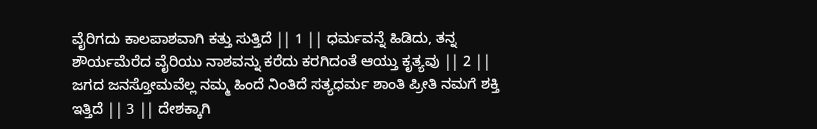ವೈರಿಗದು ಕಾಲಪಾಶವಾಗಿ ಕತ್ತು ಸುತ್ತಿದೆ || 1 || ಧರ್ಮವನ್ನೆ ಹಿಡಿದು, ತನ್ನ ಶೌರ್ಯಮೆರೆದ ವೈರಿಯು ನಾಶವನ್ನು ಕರೆದು ಕರಗಿದಂತೆ ಆಯ್ತು ಕೃತ್ಯವು || 2 || ಜಗದ ಜನಸ್ತೋಮವೆಲ್ಲ ನಮ್ಮ ಹಿಂದೆ ನಿಂತಿದೆ ಸತ್ಯಧರ್ಮ ಶಾಂತಿ ಪ್ರೀತಿ ನಮಗೆ ಶಕ್ತಿ ಇತ್ತಿದೆ || 3 || ದೇಶಕ್ಕಾಗಿ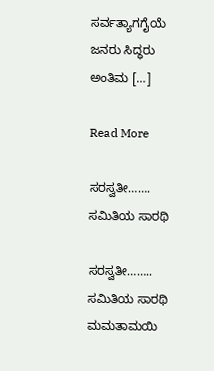ಸರ್ವತ್ಯಾಗಗೈಯೆ ಜನರು ಸಿದ್ಧರು ಅಂತಿಮ […]

Read More

ಸರಸ್ವತೀ……. ಸಮಿತಿಯ ಸಾರಥಿ

ಸರಸ್ವತೀ…….. ಸಮಿತಿಯ ಸಾರಥಿ ಮಮತಾಮಯಿ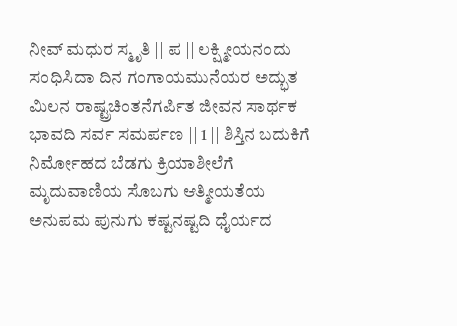ನೀವ್ ಮಧುರ ಸ್ಮೃತಿ || ಪ || ಲಕ್ಷ್ಮೀಯನಂದು ಸಂಧಿಸಿದಾ ದಿನ ಗಂಗಾಯಮುನೆಯರ ಅದ್ಭುತ ಮಿಲನ ರಾಷ್ಟ್ರಚಿಂತನೆಗರ್ಪಿತ ಜೀವನ ಸಾರ್ಥಕ ಭಾವದಿ ಸರ್ವ ಸಮರ್ಪಣ || 1 || ಶಿಸ್ತಿನ ಬದುಕಿಗೆ ನಿರ್ಮೋಹದ ಬೆಡಗು ಕ್ರಿಯಾಶೀಲೆಗೆ ಮೃದುವಾಣಿಯ ಸೊಬಗು ಆತ್ಮೀಯತೆಯ ಅನುಪಮ ಪುನುಗು ಕಷ್ಟನಷ್ಟದಿ ಧೈರ್ಯದ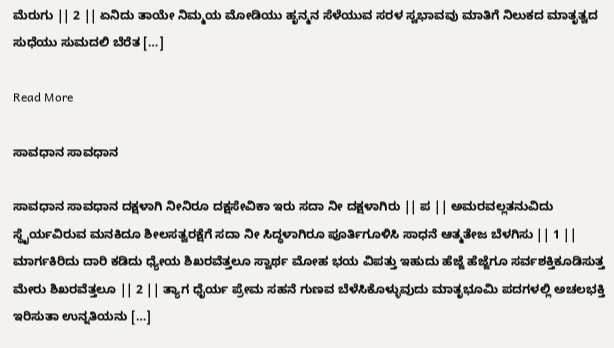ಮೆರುಗು || 2 || ಏನಿದು ತಾಯೇ ನಿಮ್ಮಯ ಮೋಡಿಯು ಹೃನ್ಮನ ಸೆಳೆಯುವ ಸರಳ ಸ್ವಭಾವವು ಮಾತಿಗೆ ನಿಲುಕದ ಮಾತೃತ್ವದ ಸುಧೆಯು ಸುಮದಲಿ ಬೆರೆತ […]

Read More

ಸಾವಧಾನ ಸಾವಧಾನ

ಸಾವಧಾನ ಸಾವಧಾನ ದಕ್ಷಳಾಗಿ ನೀನಿರೂ ದಕ್ಷಸೇವಿಕಾ ಇರು ಸದಾ ನೀ ದಕ್ಷಳಾಗಿರು || ಪ || ಅಮರವಲ್ಲತನುವಿದು ಸ್ಥೈರ್ಯವಿರುವ ಮನಕಿದೂ ಶೀಲಸತ್ವರಕ್ಷೆಗೆ ಸದಾ ನೀ ಸಿದ್ಧಳಾಗಿರೂ ಪೂರ್ತಿಗೂಳಿಸಿ ಸಾಧನೆ ಆತ್ಮತೇಜ ಬೆಳಗಿಸು || 1 || ಮಾರ್ಗಕಿರಿದು ದಾರಿ ಕಡಿದು ಧ್ಯೇಯ ಶಿಖರವೆತ್ತಲೂ ಸ್ವಾರ್ಥ ಮೋಹ ಭಯ ವಿಪತ್ತು ಇಹುದು ಹೆಜ್ಜೆ ಹೆಜ್ಜೆಗೂ ಸರ್ವಶಕ್ತಿಕೂಡಿಸುತ್ತ ಮೇರು ಶಿಖರವೆತ್ತಲೂ || 2 || ತ್ಯಾಗ ಧೈರ್ಯ ಪ್ರೇಮ ಸಹನೆ ಗುಣವ ಬೆಳೆಸಿಕೊಳ್ಳುವುದು ಮಾತೃಭೂಮಿ ಪದಗಳಲ್ಲಿ ಅಚಲಭಕ್ತಿ ಇರಿಸುತಾ ಉನ್ನತಿಯನು […]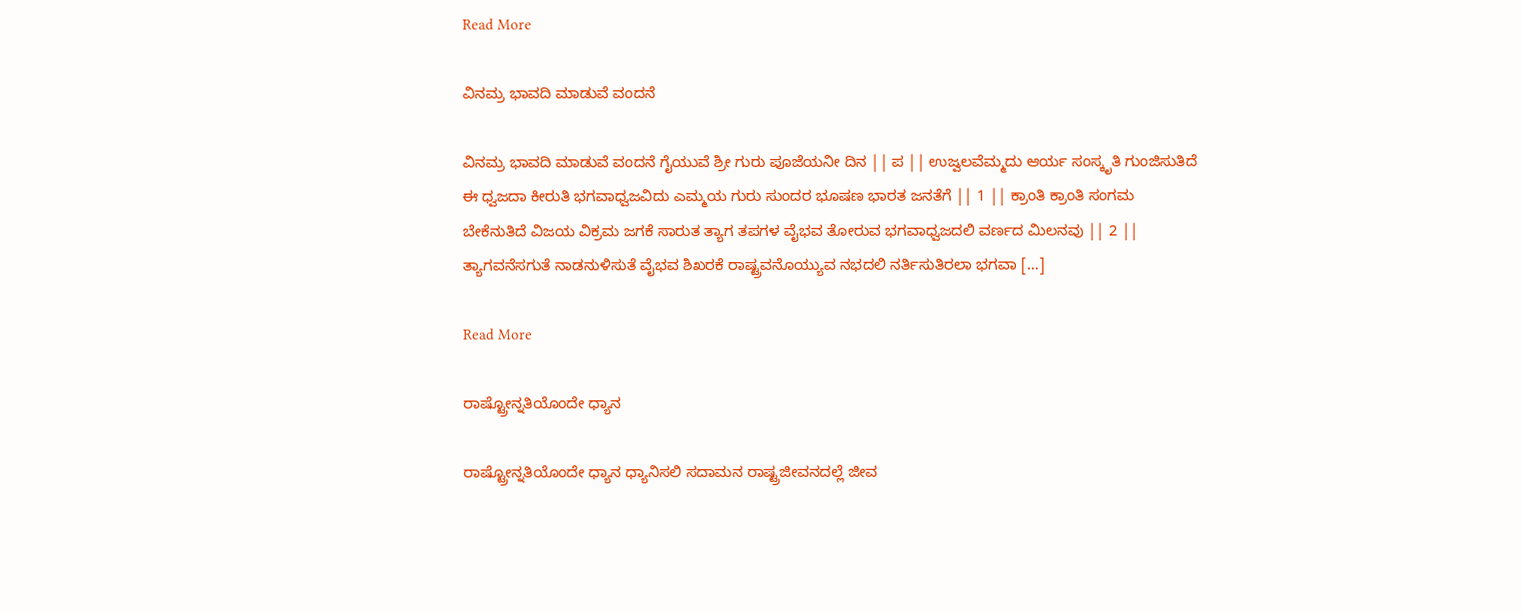Read More

ವಿನಮ್ರ ಭಾವದಿ ಮಾಡುವೆ ವಂದನೆ

ವಿನಮ್ರ ಭಾವದಿ ಮಾಡುವೆ ವಂದನೆ ಗೈಯುವೆ ಶ್ರೀ ಗುರು ಪೂಜೆಯನೀ ದಿನ || ಪ || ಉಜ್ವಲವೆಮ್ಮದು ಆರ್ಯ ಸಂಸ್ಕೃತಿ ಗುಂಜಿಸುತಿದೆ ಈ ಧ್ವಜದಾ ಕೀರುತಿ ಭಗವಾಧ್ವಜವಿದು ಎಮ್ಮಯ ಗುರು ಸುಂದರ ಭೂಷಣ ಭಾರತ ಜನತೆಗೆ || 1 || ಕ್ರಾಂತಿ ಕ್ರಾಂತಿ ಸಂಗಮ ಬೇಕೆನುತಿದೆ ವಿಜಯ ವಿಕ್ರಮ ಜಗಕೆ ಸಾರುತ ತ್ಯಾಗ ತಪಗಳ ವೈಭವ ತೋರುವ ಭಗವಾಧ್ವಜದಲಿ ವರ್ಣದ ಮಿಲನವು || 2 || ತ್ಯಾಗವನೆಸಗುತೆ ನಾಡನುಳಿಸುತೆ ವೈಭವ ಶಿಖರಕೆ ರಾಷ್ಟ್ರವನೊಯ್ಯುವ ನಭದಲಿ ನರ್ತಿಸುತಿರಲಾ ಭಗವಾ […]

Read More

ರಾಷ್ಟ್ರೋನ್ನತಿಯೊಂದೇ ಧ್ಯಾನ

ರಾಷ್ಟ್ರೋನ್ನತಿಯೊಂದೇ ಧ್ಯಾನ ಧ್ಯಾನಿಸಲಿ ಸದಾಮನ ರಾಷ್ಟ್ರಜೀವನದಲ್ಲೆ ಜೀವ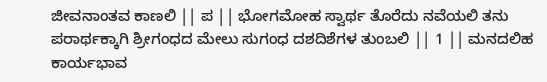ಜೀವನಾಂತವ ಕಾಣಲಿ || ಪ || ಭೋಗಮೋಹ ಸ್ವಾರ್ಥ ತೊರೆದು ನವೆಯಲಿ ತನು ಪರಾರ್ಥಕ್ಕಾಗಿ ಶ್ರೀಗಂಧದ ಮೇಲು ಸುಗಂಧ ದಶದಿಶೆಗಳ ತುಂಬಲಿ || 1 || ಮನದಲಿಹ ಕಾರ್ಯಭಾವ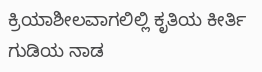ಕ್ರಿಯಾಶೀಲವಾಗಲಿಲ್ಲಿ ಕೃತಿಯ ಕೀರ್ತಿ ಗುಡಿಯ ನಾಡ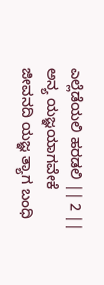ಎಲ್ಲೆಡೆಯಲಿ ಹರಡಲಿ || 2 || ಅನ್ಯ ಯಜ್ಞಯಾಗವೇಕೆ ಜೀವನದಿ ಯಜ್ಞ ತ್ಯಾಗ ಬಂಧಿ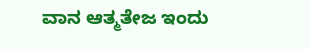ವಾನ ಆತ್ಮತೇಜ ಇಂದು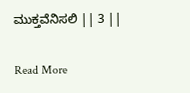ಮುಕ್ತವೆನಿಸಲಿ || 3 ||

Read More